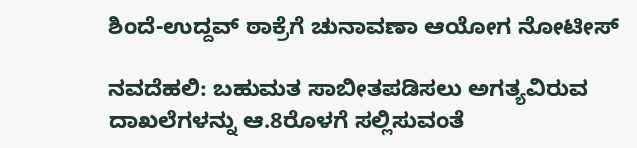ಶಿಂದೆ-ಉದ್ದವ್ ಠಾಕ್ರೆಗೆ ಚುನಾವಣಾ ಆಯೋಗ ನೋಟೀಸ್

ನವದೆಹಲಿ: ಬಹುಮತ ಸಾಬೀತಪಡಿಸಲು ಅಗತ್ಯವಿರುವ ದಾಖಲೆಗಳನ್ನು ಆ.8ರೊಳಗೆ ಸಲ್ಲಿಸುವಂತೆ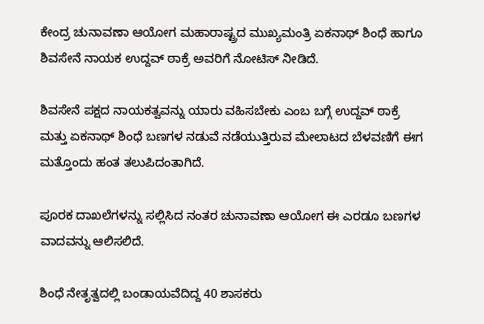ಕೇಂದ್ರ ಚುನಾವಣಾ ಆಯೋಗ ಮಹಾರಾಷ್ಟ್ರದ ಮುಖ್ಯಮಂತ್ರಿ ಏಕನಾಥ್ ಶಿಂಧೆ ಹಾಗೂ ಶಿವಸೇನೆ ನಾಯಕ ಉದ್ದವ್ ಠಾಕ್ರೆ ಅವರಿಗೆ ನೋಟಿಸ್ ನೀಡಿದೆ.

ಶಿವಸೇನೆ ಪಕ್ಷದ ನಾಯಕತ್ವವನ್ನು ಯಾರು ವಹಿಸಬೇಕು ಎಂಬ ಬಗ್ಗೆ ಉದ್ದವ್ ಠಾಕ್ರೆ ಮತ್ತು ಏಕನಾಥ್ ಶಿಂಧೆ ಬಣಗಳ ನಡುವೆ ನಡೆಯುತ್ತಿರುವ ಮೇಲಾಟದ ಬೆಳವಣಿಗೆ ಈಗ ಮತ್ತೊಂದು ಹಂತ ತಲುಪಿದಂತಾಗಿದೆ.

ಪೂರಕ ದಾಖಲೆಗಳನ್ನು ಸಲ್ಲಿಸಿದ ನಂತರ ಚುನಾವಣಾ ಆಯೋಗ ಈ ಎರಡೂ ಬಣಗಳ ವಾದವನ್ನು ಆಲಿಸಲಿದೆ.

ಶಿಂಧೆ ನೇತೃತ್ವದಲ್ಲಿ ಬಂಡಾಯವೆದಿದ್ದ 40 ಶಾಸಕರು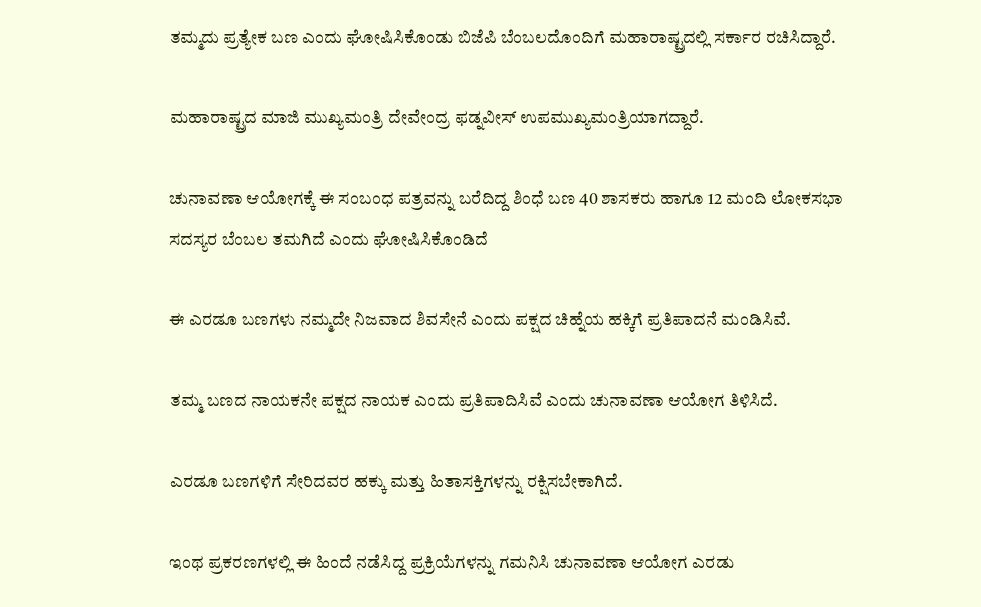ತಮ್ಮದು ಪ್ರತ್ಯೇಕ ಬಣ ಎಂದು ಘೋಷಿಸಿಕೊಂಡು ಬಿಜೆಪಿ ಬೆಂಬಲದೊಂದಿಗೆ ಮಹಾರಾಷ್ಟ್ರದಲ್ಲಿ ಸರ್ಕಾರ ರಚಿಸಿದ್ದಾರೆ.

ಮಹಾರಾಷ್ಟ್ರದ ಮಾಜಿ ಮುಖ್ಯಮಂತ್ರಿ ದೇವೇಂದ್ರ ಫಡ್ನವೀಸ್ ಉಪಮುಖ್ಯಮಂತ್ರಿಯಾಗದ್ದಾರೆ.

ಚುನಾವಣಾ ಆಯೋಗಕ್ಕೆ ಈ ಸಂಬಂಧ ಪತ್ರವನ್ನು ಬರೆದಿದ್ದ ಶಿಂಧೆ ಬಣ 40 ಶಾಸಕರು ಹಾಗೂ 12 ಮಂದಿ ಲೋಕಸಭಾ ಸದಸ್ಯರ ಬೆಂಬಲ ತಮಗಿದೆ ಎಂದು ಘೋಷಿಸಿಕೊಂಡಿದೆ

ಈ ಎರಡೂ ಬಣಗಳು ನಮ್ಮದೇ ನಿಜವಾದ ಶಿವಸೇನೆ ಎಂದು ಪಕ್ಷದ ಚಿಹ್ನೆಯ ಹಕ್ಕಿಗೆ ಪ್ರತಿಪಾದನೆ ಮಂಡಿಸಿವೆ.

ತಮ್ಮ ಬಣದ ನಾಯಕನೇ ಪಕ್ಷದ ನಾಯಕ ಎಂದು ಪ್ರತಿಪಾದಿಸಿವೆ ಎಂದು ಚುನಾವಣಾ ಆಯೋಗ ತಿಳಿಸಿದೆ.

ಎರಡೂ ಬಣಗಳಿಗೆ ಸೇರಿದವರ ಹಕ್ಕು ಮತ್ತು ಹಿತಾಸಕ್ತಿಗಳನ್ನು ರಕ್ಷಿಸಬೇಕಾಗಿದೆ.

ಇಂಥ ಪ್ರಕರಣಗಳಲ್ಲಿ ಈ ಹಿಂದೆ ನಡೆಸಿದ್ದ ಪ್ರಕ್ರಿಯೆಗಳನ್ನು ಗಮನಿಸಿ ಚುನಾವಣಾ ಆಯೋಗ ಎರಡು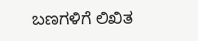ಬಣಗಳಿಗೆ ಲಿಖಿತ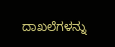ದಾಖಲೆಗಳನ್ನು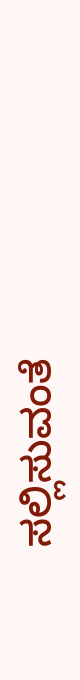ಸಲ್ಲಿಸುವಂತೆ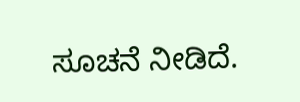ಸೂಚನೆ ನೀಡಿದೆ.